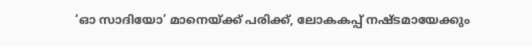‘ഓ സാദിയോ’ മാനെയ്ക്ക് പരിക്ക്, ലോകകപ്പ് നഷ്ടമായേക്കും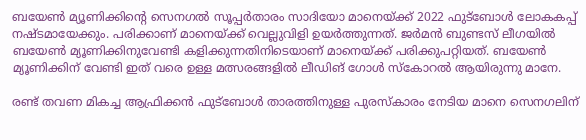ബയേണ്‍ മ്യൂണിക്കിന്റെ സെനഗല്‍ സൂപ്പര്‍താരം സാദിയോ മാനെയ്ക്ക് 2022 ഫുട്‌ബോള്‍ ലോകകപ്പ് നഷ്ടമായേക്കും. പരിക്കാണ് മാനെയ്ക്ക് വെല്ലുവിളി ഉയര്‍ത്തുന്നത്. ജര്‍മന്‍ ബുണ്ടസ് ലീഗയില്‍ ബയേണ്‍ മ്യൂണിക്കിനുവേണ്ടി കളിക്കുന്നതിനിടെയാണ് മാനെയ്ക്ക് പരിക്കുപറ്റിയത്. ബയേൺ മ്യൂണിക്കിന് വേണ്ടി ഇത് വരെ ഉള്ള മത്സരങ്ങളിൽ ലീഡിങ് ഗോൾ സ്‌കോറൽ ആയിരുന്നു മാനേ.

രണ്ട് തവണ മികച്ച ആഫ്രിക്കന്‍ ഫുട്‌ബോള്‍ താരത്തിനുള്ള പുരസ്‌കാരം നേടിയ മാനെ സെനഗലിന്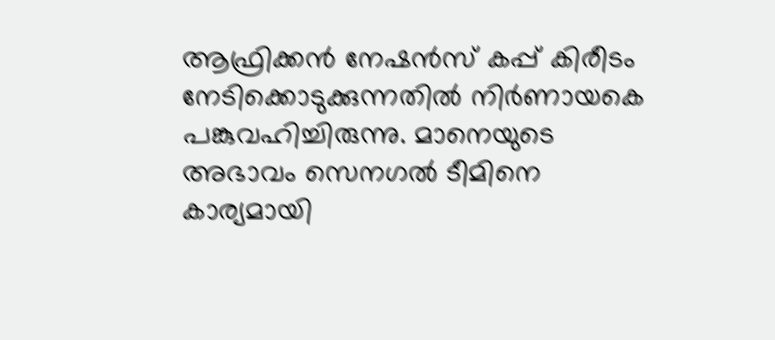ആഫ്രിക്കന്‍ നേഷന്‍സ് കപ്പ് കിരീടം നേടിക്കൊടുക്കുന്നതില്‍ നിര്‍ണായകെ പങ്കുവഹിച്ചിരുന്നു. മാനെയുടെ അഭാവം സെനഗല്‍ ടീമിനെ കാര്യമായി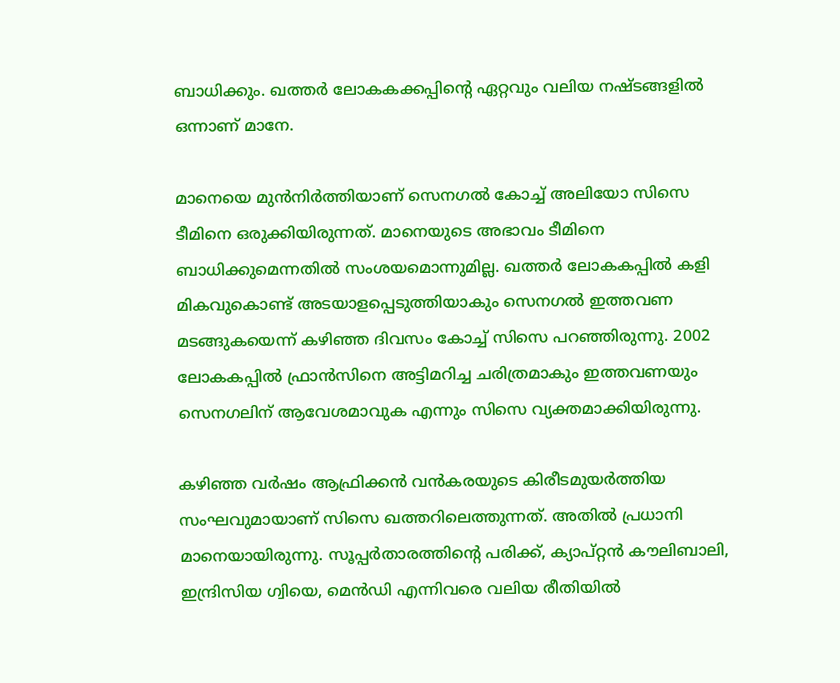ബാധിക്കും. ഖത്തർ ലോകകക്കപ്പിന്റെ ഏറ്റവും വലിയ നഷ്ടങ്ങളിൽ ഒന്നാണ് മാനേ.

മാനെയെ മുന്‍നിര്‍ത്തിയാണ് സെനഗല്‍ കോച്ച് അലിയോ സിസെ ടീമിനെ ഒരുക്കിയിരുന്നത്. മാനെയുടെ അഭാവം ടീമിനെ ബാധിക്കുമെന്നതില്‍ സംശയമൊന്നുമില്ല. ഖത്തര്‍ ലോകകപ്പില്‍ കളി മികവുകൊണ്ട് അടയാളപ്പെടുത്തിയാകും സെനഗല്‍ ഇത്തവണ മടങ്ങുകയെന്ന് കഴിഞ്ഞ ദിവസം കോച്ച് സിസെ പറഞ്ഞിരുന്നു. 2002 ലോകകപ്പില്‍ ഫ്രാന്‍സിനെ അട്ടിമറിച്ച ചരിത്രമാകും ഇത്തവണയും സെനഗലിന് ആവേശമാവുക എന്നും സിസെ വ്യക്തമാക്കിയിരുന്നു.

കഴിഞ്ഞ വര്‍ഷം ആഫ്രിക്കന്‍ വന്‍കരയുടെ കിരീടമുയര്‍ത്തിയ സംഘവുമായാണ് സിസെ ഖത്തറിലെത്തുന്നത്. അതില്‍ പ്രധാനി മാനെയായിരുന്നു. സൂപ്പര്‍താരത്തിന്റെ പരിക്ക്, ക്യാപ്റ്റന്‍ കൗലിബാലി, ഇന്ദ്രിസിയ ഗ്വിയെ, മെന്‍ഡി എന്നിവരെ വലിയ രീതിയില്‍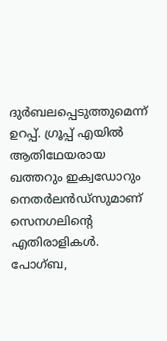ദുര്‍ബലപ്പെടുത്തുമെന്ന് ഉറപ്പ്. ഗ്രൂപ്പ് എയില്‍ ആതിഥേയരായ ഖത്തറും ഇക്വഡോറും നെതര്‍ലന്‍ഡ്സുമാണ് സെനഗലിന്റെ എതിരാളികള്‍. പോഗ്ബ,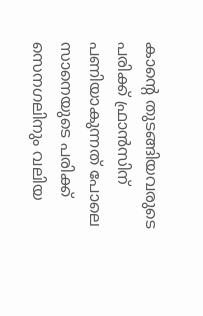കാന്റെ തുടങ്ങിയവരുടെ പരിക്ക് ഫ്രാൻസിന് പണിയാകുന്നത് പോലെ സാനെയുടെ പരിക്ക് സെനഗലിനും വലിയ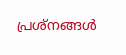പ്രശ്നങ്ങൾ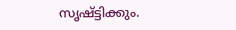സൃഷ്ട്ടിക്കും.